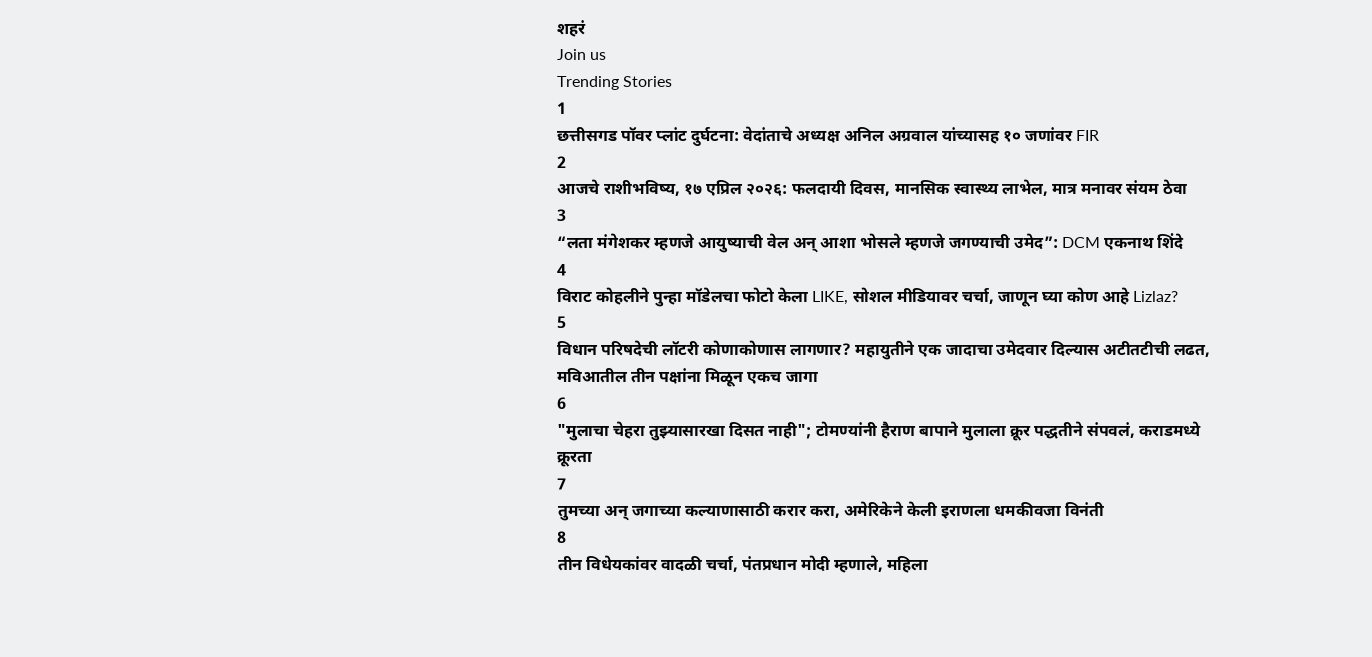शहरं
Join us
Trending Stories
1
छत्तीसगड पॉवर प्लांट दुर्घटना: वेदांताचे अध्यक्ष अनिल अग्रवाल यांच्यासह १० जणांवर FIR
2
आजचे राशीभविष्य, १७ एप्रिल २०२६: फलदायी दिवस, मानसिक स्वास्थ्य लाभेल, मात्र मनावर संयम ठेवा
3
“लता मंगेशकर म्हणजे आयुष्याची वेल अन् आशा भोसले म्हणजे जगण्याची उमेद”: DCM एकनाथ शिंदे
4
विराट कोहलीने पुन्हा मॉडेलचा फोटो केला LIKE, सोशल मीडियावर चर्चा, जाणून घ्या कोण आहे Lizlaz?
5
विधान परिषदेची लॉटरी कोणाकोणास लागणार? महायुतीने एक जादाचा उमेदवार दिल्यास अटीतटीची लढत, मविआतील तीन पक्षांना मिळून एकच जागा
6
"मुलाचा चेहरा तुझ्यासारखा दिसत नाही"; टोमण्यांनी हैराण बापाने मुलाला क्रूर पद्धतीने संपवलं, कराडमध्ये क्रूरता
7
तुमच्या अन् जगाच्या कल्याणासाठी करार करा, अमेरिकेने केली इराणला धमकीवजा विनंती
8
तीन विधेयकांवर वादळी चर्चा, पंतप्रधान मोदी म्हणाले, महिला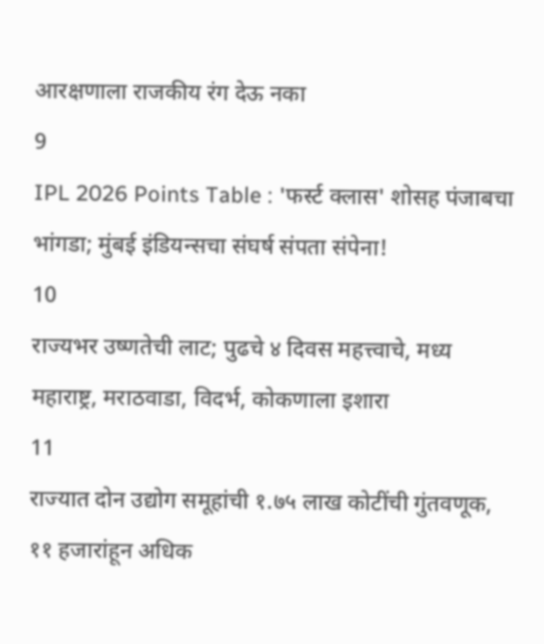आरक्षणाला राजकीय रंग देऊ नका
9
IPL 2026 Points Table : 'फर्स्ट क्लास' शोसह पंजाबचा भांगडा; मुंबई इंडियन्सचा संघर्ष संपता संपेना!
10
राज्यभर उष्णतेची लाट; पुढचे ४ दिवस महत्त्वाचे, मध्य महाराष्ट्र, मराठवाडा, विदर्भ, कोकणाला इशारा
11
राज्यात दोन उद्योग समूहांची १.७५ लाख कोटींची गुंतवणूक, ११ हजारांहून अधिक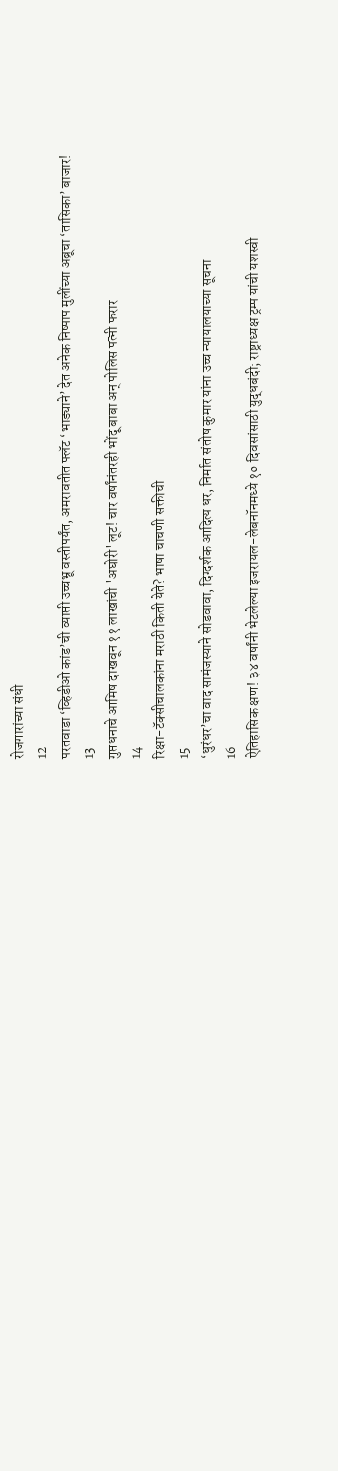रोजगारांच्या संधी
12
परतवाडा ‘व्हिडीओ कांड’ची व्याप्ती उच्चभ्रू वस्तीपर्यंत, अमरावतीत फ्लॅट ‘भाड्याने’ देत अनेक निष्पाप मुलींच्या अब्रूचा ‘तासिका’ बाजार!
13
गुप्तधनाचे आमिष दाखवून ११ लाखांची 'अघोरी' लूट! चार वर्षांनंतरही भोंदू बाबा अन् पोलिस पत्नी फरार
14
रिक्षा-टॅक्सीचालकांना मराठी किती येते? भाषा चाचणी सक्तीची
15
‘धुरंधर’चा वाद सामंजस्याने सोडवावा, दिग्दर्शक आदित्य धर, निर्मात संतोष कुमार यांना उच्च न्यायालयाच्या सूचना
16
ऐतिहासिक क्षण! ३४ वर्षांनी भेटलेल्या इजरायल-लेबनॉनमध्ये १० दिवसांसाठी युद्धबंदी; राष्ट्राध्यक्ष ट्रम्प यांची यशस्वी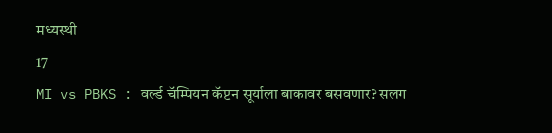मध्यस्थी
17
MI vs PBKS : वर्ल्ड चॅम्पियन कॅप्टन सूर्याला बाकावर बसवणार? सलग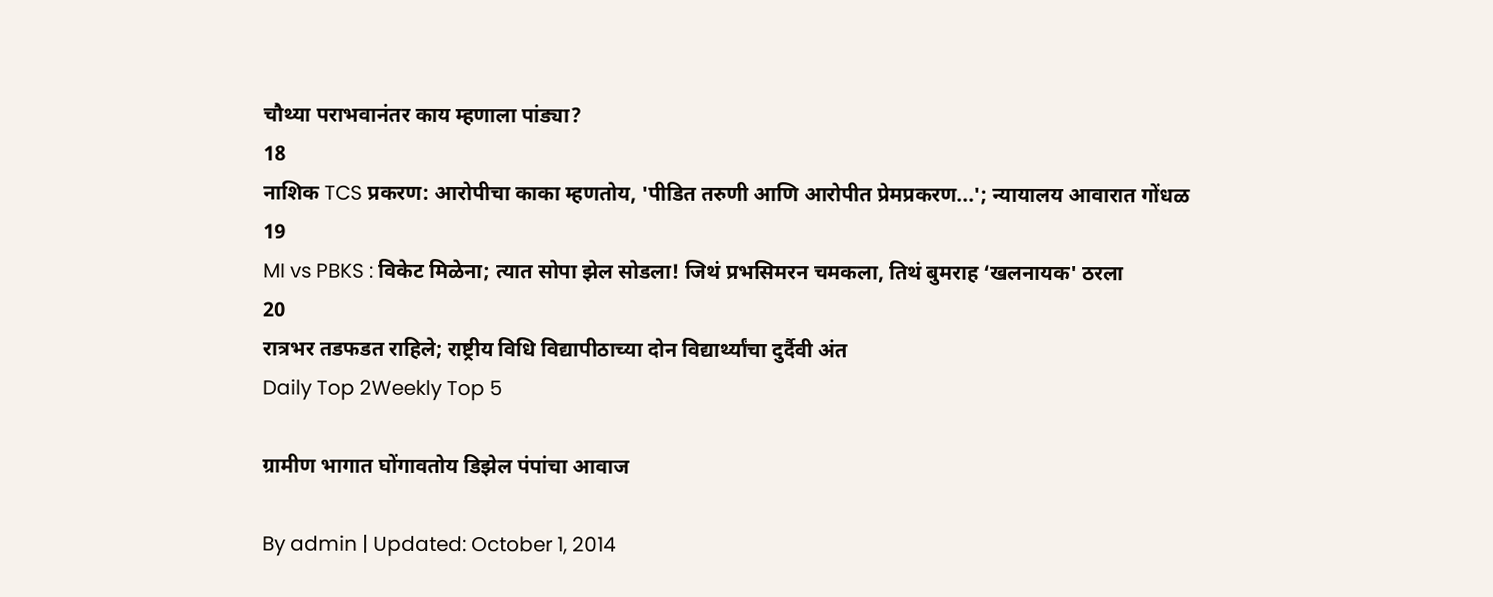चौथ्या पराभवानंतर काय म्हणाला पांड्या?
18
नाशिक TCS प्रकरण: आरोपीचा काका म्हणतोय, 'पीडित तरुणी आणि आरोपीत प्रेमप्रकरण...'; न्यायालय आवारात गोंधळ
19
MI vs PBKS : विकेट मिळेना; त्यात सोपा झेल सोडला! जिथं प्रभसिमरन चमकला, तिथं बुमराह ‘खलनायक' ठरला
20
रात्रभर तडफडत राहिले; राष्ट्रीय विधि विद्यापीठाच्या दोन विद्यार्थ्यांचा दुर्दैवी अंत
Daily Top 2Weekly Top 5

ग्रामीण भागात घोंगावतोय डिझेल पंपांचा आवाज

By admin | Updated: October 1, 2014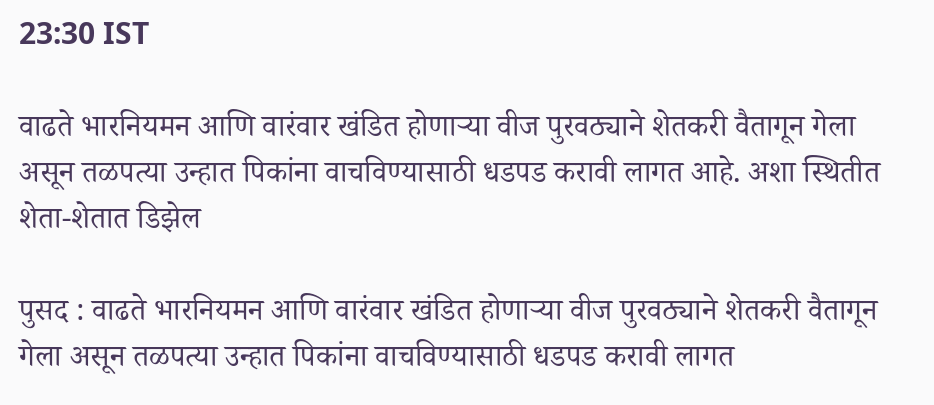23:30 IST

वाढते भारनियमन आणि वारंवार खंडित होणाऱ्या वीज पुरवठ्याने शेतकरी वैतागून गेला असून तळपत्या उन्हात पिकांना वाचविण्यासाठी धडपड करावी लागत आहे. अशा स्थितीत शेता-शेतात डिझेल

पुसद : वाढते भारनियमन आणि वारंवार खंडित होणाऱ्या वीज पुरवठ्याने शेतकरी वैतागून गेला असून तळपत्या उन्हात पिकांना वाचविण्यासाठी धडपड करावी लागत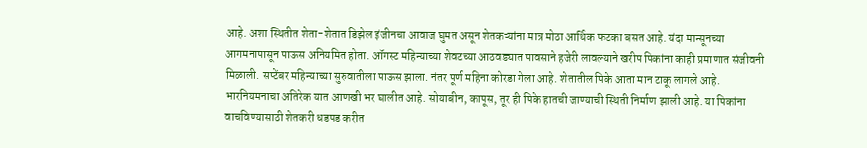आहे. अशा स्थितीत शेता-शेतात डिझेल इंजीनचा आवाज घुमत असून शेतकऱ्यांना मात्र मोठा आर्थिक फटका बसत आहे. यंदा मान्सूनच्या आगमनापासून पाऊस अनियमित होता. ऑगस्ट महिन्याच्या शेवटच्या आठवड्यात पावसाने हजेरी लावल्याने खरीप पिकांना काही प्रमाणात संजीवनी मिळाली. सप्टेंबर महिन्याच्या सुरुवातीला पाऊस झाला. नंतर पूर्ण महिना कोरडा गेला आहे. शेतातील पिके आता मान टाकू लागले आहे. भारनियमनाचा अतिरेक यात आणखी भर घालीत आहे. सोयाबीन, कापूस, तूर ही पिके हातची जाण्याची स्थिती निर्माण झाली आहे. या पिकांना वाचविण्यासाठी शेतकरी धडपड करीत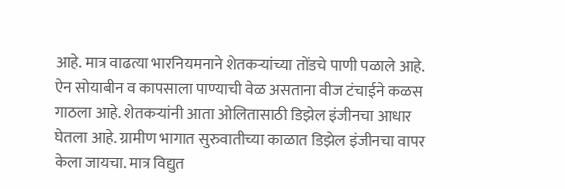आहे. मात्र वाढत्या भारनियमनाने शेतकऱ्यांच्या तोंडचे पाणी पळाले आहे. ऐन सोयाबीन व कापसाला पाण्याची वेळ असताना वीज टंचाईने कळस गाठला आहे. शेतकऱ्यांनी आता ओलितासाठी डिझेल इंजीनचा आधार घेतला आहे. ग्रामीण भागात सुरुवातीच्या काळात डिझेल इंजीनचा वापर केला जायचा. मात्र विद्युत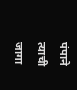पंपाने त्याची जागा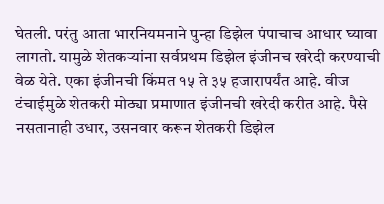घेतली. परंतु आता भारनियमनाने पुन्हा डिझेल पंपाचाच आधार घ्यावा लागतो. यामुळे शेतकऱ्यांना सर्वप्रथम डिझेल इंजीनच खरेदी करण्याची वेळ येते. एका इंजीनची किंमत १५ ते ३५ हजारापर्यंत आहे. वीज टंचाईमुळे शेतकरी मोठ्या प्रमाणात इंजीनची खरेदी करीत आहे. पैसे नसतानाही उधार, उसनवार करून शेतकरी डिझेल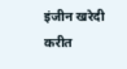इंजीन खरेदी करीत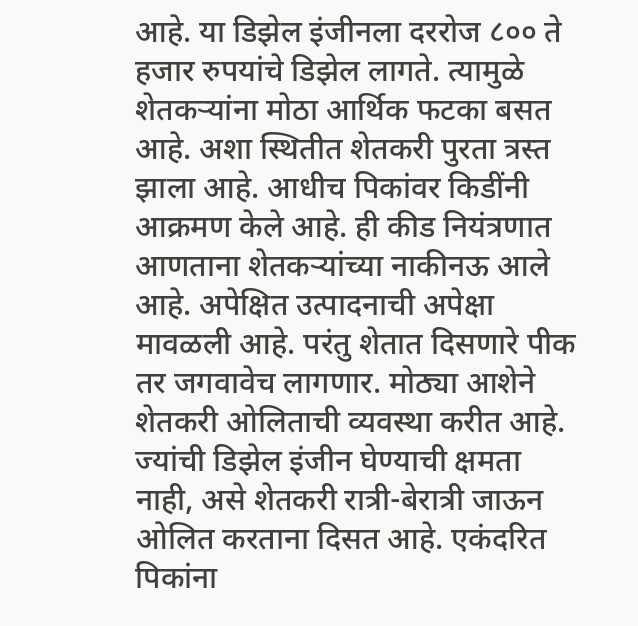आहे. या डिझेल इंजीनला दररोज ८०० ते हजार रुपयांचे डिझेल लागते. त्यामुळे शेतकऱ्यांना मोठा आर्थिक फटका बसत आहे. अशा स्थितीत शेतकरी पुरता त्रस्त झाला आहे. आधीच पिकांवर किडींनी आक्रमण केले आहे. ही कीड नियंत्रणात आणताना शेतकऱ्यांच्या नाकीनऊ आले आहे. अपेक्षित उत्पादनाची अपेक्षा मावळली आहे. परंतु शेतात दिसणारे पीक तर जगवावेच लागणार. मोठ्या आशेने शेतकरी ओलिताची व्यवस्था करीत आहे. ज्यांची डिझेल इंजीन घेण्याची क्षमता नाही, असे शेतकरी रात्री-बेरात्री जाऊन ओलित करताना दिसत आहे. एकंदरित पिकांना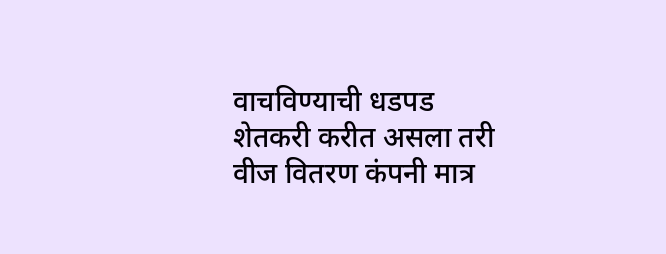वाचविण्याची धडपड शेतकरी करीत असला तरी वीज वितरण कंपनी मात्र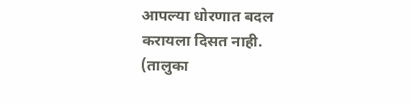आपल्या धोरणात बदल करायला दिसत नाही. (तालुका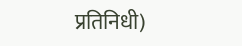प्रतिनिधी)